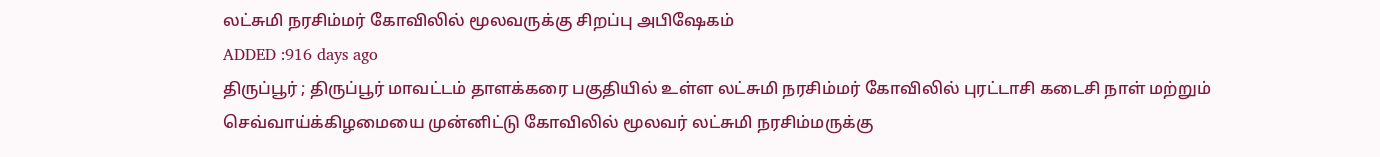லட்சுமி நரசிம்மர் கோவிலில் மூலவருக்கு சிறப்பு அபிஷேகம்
ADDED :916 days ago
திருப்பூர் ; திருப்பூர் மாவட்டம் தாளக்கரை பகுதியில் உள்ள லட்சுமி நரசிம்மர் கோவிலில் புரட்டாசி கடைசி நாள் மற்றும் செவ்வாய்க்கிழமையை முன்னிட்டு கோவிலில் மூலவர் லட்சுமி நரசிம்மருக்கு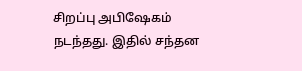சிறப்பு அபிஷேகம் நடந்தது. இதில் சந்தன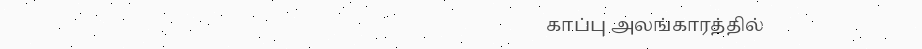காப்பு அலங்காரத்தில்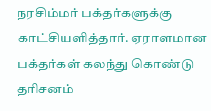நரசிம்மர் பக்தர்களுக்கு காட்சியளித்தார். ஏராளமான பக்தர்கள் கலந்து கொண்டு தரிசனம்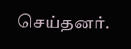செய்தனர்.